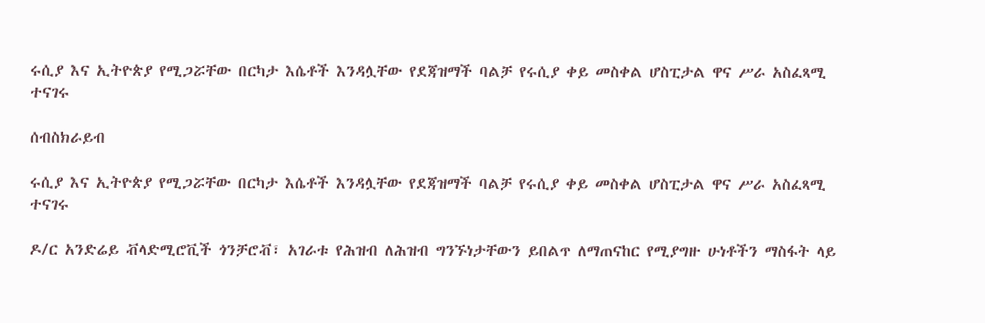ሩሲያ እና ኢትዮጵያ የሚጋሯቸው በርካታ እሴቶች እንዳሏቸው የደጃዝማች ባልቻ የሩሲያ ቀይ መስቀል ሆስፒታል ዋና ሥራ አስፈጻሚ ተናገሩ

ሰብስክራይብ

ሩሲያ እና ኢትዮጵያ የሚጋሯቸው በርካታ እሴቶች እንዳሏቸው የደጃዝማች ባልቻ የሩሲያ ቀይ መስቀል ሆስፒታል ዋና ሥራ አስፈጻሚ ተናገሩ

ዶ/ር አንድሬይ ቭላድሚሮቪች ጎንቻሮቭ፣ አገራቱ የሕዝብ ለሕዝብ ግንኙነታቸውን ይበልጥ ለማጠናከር የሚያግዙ ሁነቶችን ማስፋት ላይ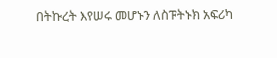በትኩረት እየሠሩ መሆኑን ለስፑትኑክ አፍሪካ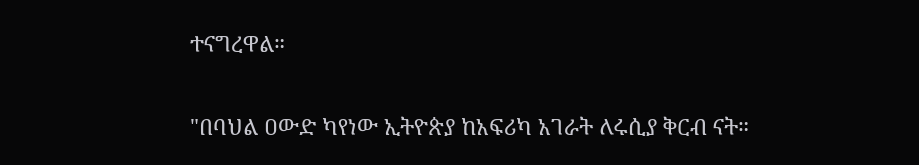ተናግረዋል።

"በባህል ዐውድ ካየነው ኢትዮጵያ ከአፍሪካ አገራት ለሩሲያ ቅርብ ናት።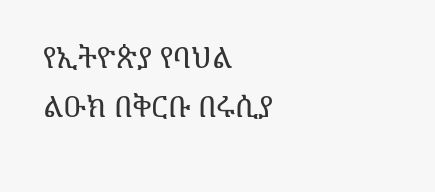የኢትዮጵያ የባህል ልዑክ በቅርቡ በሩሲያ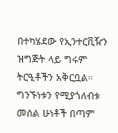በተካሄደው የኢንተርቪዥን ዝግጅት ላይ ግሩም ትርዒቶችን አቅርቧል። ግንኙነቱን የሚያጎለብቱ መሰል ሁነቶች በጣም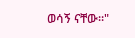ወሳኝ ናቸው።"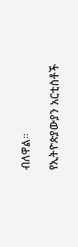ብለዋል።

የኢትዮጵያውያን አርቲስቶች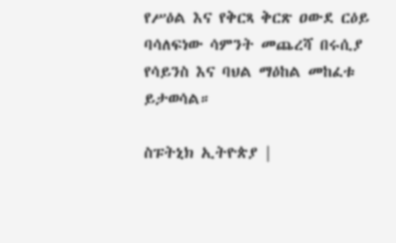የሥዕል እና የቅርጻ ቅርጽ ዐውደ ርዕይ ባሳለፍነው ሳምንት መጨረሻ በሩሲያ የሳይንስ እና ባህል ማዕከል መከፈቱ ይታወሳል።

ስፑትኒክ ኢትዮጵያ |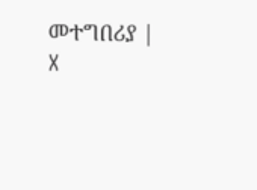መተግበሪያ | X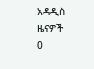አዳዲስ ዜናዎች
0